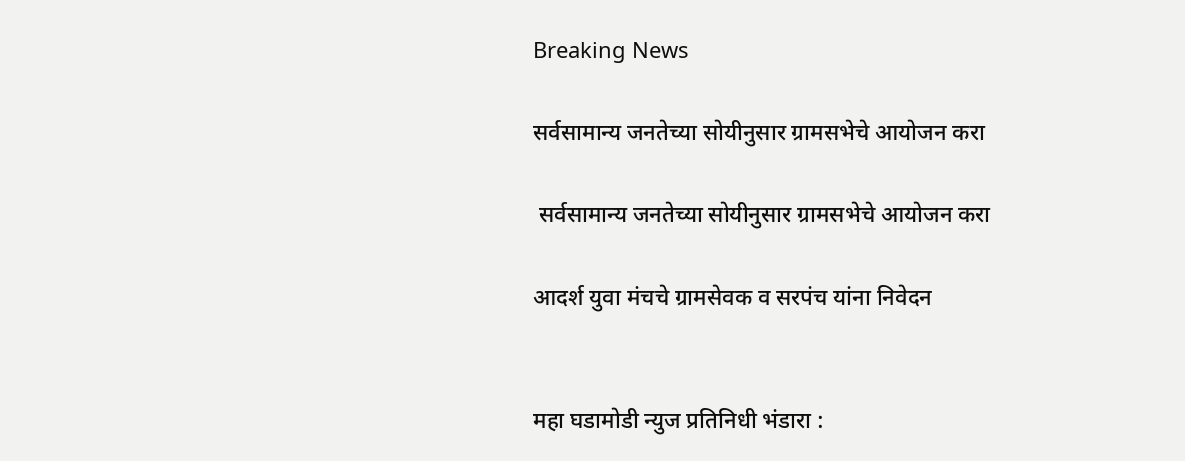Breaking News

सर्वसामान्य जनतेच्या सोयीनुसार ग्रामसभेचे आयोजन करा

 सर्वसामान्य जनतेच्या सोयीनुसार ग्रामसभेचे आयोजन करा

आदर्श युवा मंचचे ग्रामसेवक व सरपंच यांना निवेदन


महा घडामोडी न्युज प्रतिनिधी भंडारा :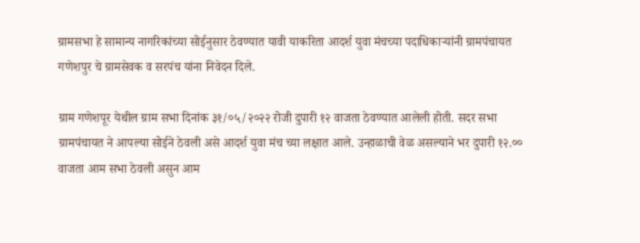ग्रामसभा हे सामान्य नागरिकांच्या सोईनुसार ठेवण्यात यावी याकरिता आदर्श युवा मंचच्या पदाधिकाऱ्यांनी ग्रामपंचायत गणेशपुर चे ग्रामसेवक व सरपंच यांना निवेदन दिले.

ग्राम गणेशपूर येथील ग्राम सभा दिनांक ३१/०५/२०२२ रोजी दुपारी १२ वाजता ठेवण्यात आलेली होती. सदर सभा ग्रामपंचायत ने आपल्या सोईने ठेवली असे आदर्श युवा मंच च्या लक्षात आले. उन्हाळाची वेळ असल्याने भर दुपारी १२.०० वाजता आम सभा ठेवली असुन आम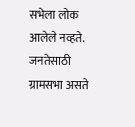सभेला लोक आलेले नव्हते. जनतेसाठी ग्रामसभा असते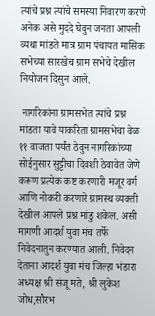त्यांचे प्रश्न त्यांचे समस्या निवारण करणे अनेक असे मुददे घेवुन जनता आपली व्यथा मांडते मात्र ग्राम पंचायत मासिक सभेच्या सारखेच ग्राम सभेचे देखील नियोजन दिसुन आले.

 नागरिकांना ग्रामसभेत त्यांचे प्रश्न मांडता यावे याकरिता ग्रामसभेचा वेळ ११ वाजता पर्यंत ठेवुन नागरिकांच्या सोईनुसार सुट्टीचा दिवशी ठेवावेत जेणे करूण प्रत्येक कष्ट करणारी मजूर वर्ग आणि नोकरी करणारे ग्रामस्थ व्यक्ती देखील आपले प्रश्न मांडु शकेल. असी मागणी आदर्श युवा मंच तर्फे निवेदनातुन करण्यात आली. निवेदन देताना आदर्श युवा मंच जिल्हा भंडारा अध्यक्ष श्री संजू मते, श्री लुकेश जोध,सौरभ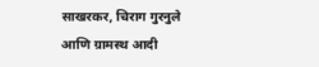साखरकर, चिराग गुरनुले आणि ग्रामस्थ आदी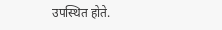उपस्थित होते.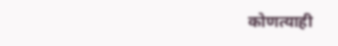कोणत्याही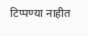टिप्पण्‍या नाहीत